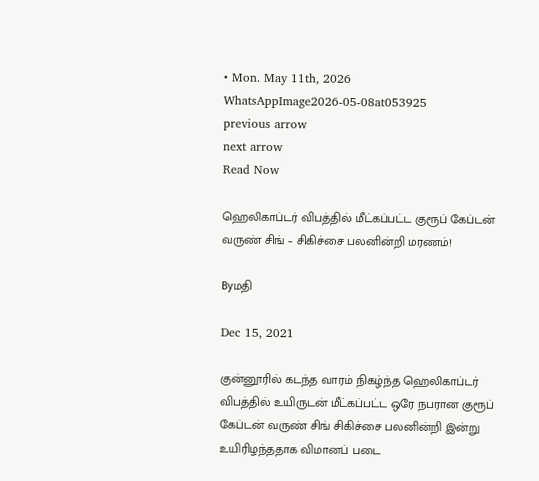• Mon. May 11th, 2026
WhatsAppImage2026-05-08at053925
previous arrow
next arrow
Read Now

ஹெலிகாப்டர் விபத்தில் மீட்கப்பட்ட குரூப் கேப்டன் வருண் சிங் – சிகிச்சை பலனின்றி மரணம்!

Byமதி

Dec 15, 2021

குன்னூரில் கடந்த வாரம் நிகழ்ந்த ஹெலிகாப்டர் விபத்தில் உயிருடன் மீட்கப்பட்ட ஒரே நபரான குரூப் கேப்டன் வருண் சிங் சிகிச்சை பலனின்றி இன்று உயிரிழந்ததாக விமானப் படை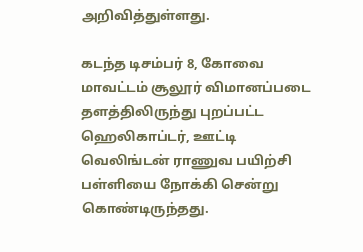அறிவித்துள்ளது.

கடந்த டிசம்பர் 8, கோவை மாவட்டம் சூலூர் விமானப்படை தளத்திலிருந்து புறப்பட்ட ஹெலிகாப்டர், ஊட்டி வெலிங்டன் ராணுவ பயிற்சி பள்ளியை நோக்கி சென்று கொண்டிருந்தது.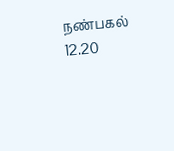நண்பகல் 12.20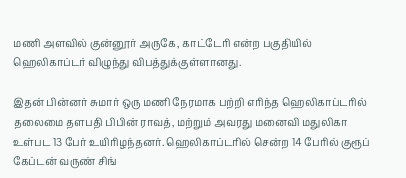மணி அளவில் குன்னூர் அருகே, காட்டேரி என்ற பகுதியில் ஹெலிகாப்டர் விழுந்து விபத்துக்குள்ளானது.

இதன் பின்னர் சுமார் ஒரு மணி நேரமாக பற்றி எரிந்த ஹெலிகாப்டரில் தலைமை தளபதி பிபின் ராவத், மற்றும் அவரது மனைவி மதுலிகா உள்பட 13 பேர் உயிரிழந்தனர். ஹெலிகாப்டரில் சென்ற 14 பேரில் குரூப் கேப்டன் வருண் சிங்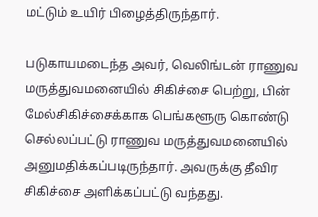மட்டும் உயிர் பிழைத்திருந்தார்.

படுகாயமடைந்த அவர், வெலிங்டன் ராணுவ மருத்துவமனையில் சிகிச்சை பெற்று, பின் மேல்சிகிச்சைக்காக பெங்களூரு கொண்டு செல்லப்பட்டு ராணுவ மருத்துவமனையில் அனுமதிக்கப்படிருந்தார். அவருக்கு தீவிர சிகிச்சை அளிக்கப்பட்டு வந்தது.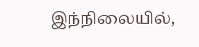இந்நிலையில்,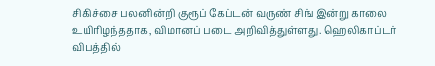சிகிச்சை பலனின்றி குரூப் கேப்டன் வருண் சிங் இன்று காலை உயிரிழந்ததாக, விமானப் படை அறிவித்துள்ளது. ஹெலிகாப்டர் விபத்தில்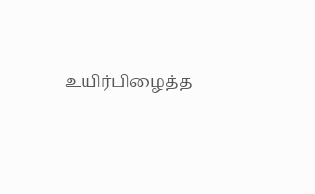உயிர்பிழைத்த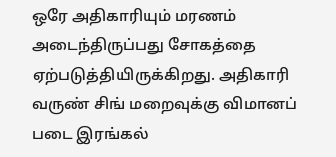ஒரே அதிகாரியும் மரணம் அடைந்திருப்பது சோகத்தை ஏற்படுத்தியிருக்கிறது. அதிகாரி வருண் சிங் மறைவுக்கு விமானப் படை இரங்கல்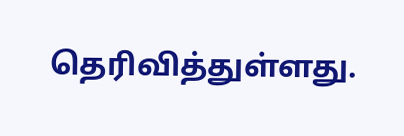தெரிவித்துள்ளது.